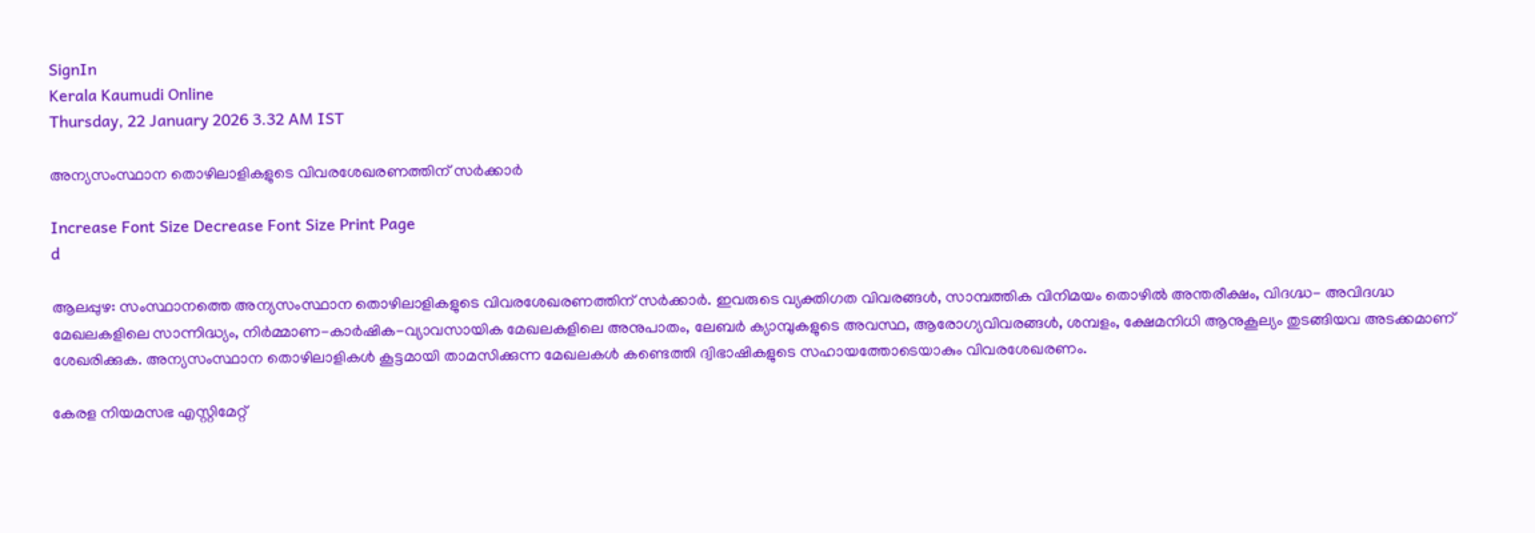SignIn
Kerala Kaumudi Online
Thursday, 22 January 2026 3.32 AM IST

അന്യസംസ്ഥാന തൊഴിലാളികളുടെ വിവരശേഖരണത്തിന് സർക്കാർ

Increase Font Size Decrease Font Size Print Page
d

ആലപ്പുഴ: സംസ്ഥാനത്തെ അന്യസംസ്ഥാന തൊഴിലാളികളുടെ വിവരശേഖരണത്തിന് സർക്കാർ. ഇവരുടെ വ്യക്തിഗത വിവരങ്ങൾ, സാമ്പത്തിക വിനിമയം തൊഴിൽ അന്തരീക്ഷം, വിദഗ്ദ്ധ- അവിദഗ്ദ്ധ മേഖലകളിലെ സാന്നിദ്ധ്യം, നിർമ്മാണ-കാർഷിക-വ്യാവസായിക മേഖലകളിലെ അനുപാതം, ലേബർ ക്യാമ്പുകളുടെ അവസ്ഥ, ആരോഗ്യവിവരങ്ങൾ, ശമ്പളം, ക്ഷേമനിധി ആനുകൂല്യം തുടങ്ങിയവ അടക്കമാണ് ശേഖരിക്കുക. അന്യസംസ്ഥാന തൊഴിലാളികൾ കൂട്ടമായി താമസിക്കുന്ന മേഖലകൾ കണ്ടെത്തി ദ്വിഭാഷികളുടെ സഹായത്തോടെയാകും വിവരശേഖരണം.

കേരള നിയമസഭ എസ്റ്റിമേറ്റ്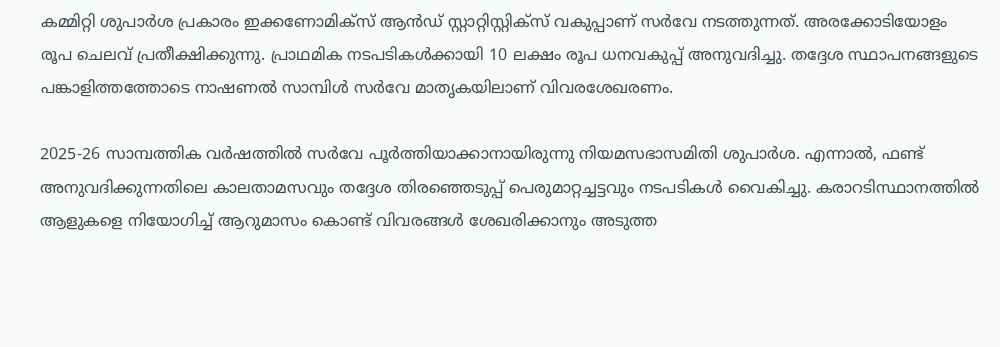കമ്മിറ്റി ശുപാർശ പ്രകാരം ഇക്കണോമിക്സ് ആൻഡ് സ്റ്റാറ്റിസ്റ്റിക്സ് വകുപ്പാണ് സർവേ നടത്തുന്നത്. അരക്കോടിയോളം രൂപ ചെലവ് പ്രതീക്ഷിക്കുന്നു. പ്രാഥമിക നടപടികൾക്കായി 10 ലക്ഷം രൂപ ധനവകുപ്പ് അനുവദിച്ചു. തദ്ദേശ സ്ഥാപനങ്ങളുടെ പങ്കാളിത്തത്തോടെ നാഷണൽ സാമ്പിൾ സർവേ മാതൃകയിലാണ് വിവരശേഖരണം.

2025-26 സാമ്പത്തിക വർഷത്തിൽ സർവേ പൂർത്തിയാക്കാനായിരുന്നു നിയമസഭാസമിതി ശുപാർശ. എന്നാൽ, ഫണ്ട് അനുവദിക്കുന്നതിലെ കാലതാമസവും തദ്ദേശ തിരഞ്ഞെടുപ്പ് പെരുമാറ്റച്ചട്ടവും നടപടികൾ വൈകിച്ചു. കരാറടിസ്ഥാനത്തിൽ ആളുകളെ നിയോഗിച്ച് ആറുമാസം കൊണ്ട് വിവരങ്ങൾ ശേഖരിക്കാനും അടുത്ത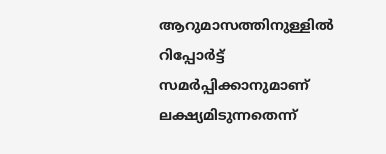ആറുമാസത്തിനുള്ളിൽ റിപ്പോർട്ട് സമ‌ർപ്പിക്കാനുമാണ് ലക്ഷ്യമിടുന്നതെന്ന്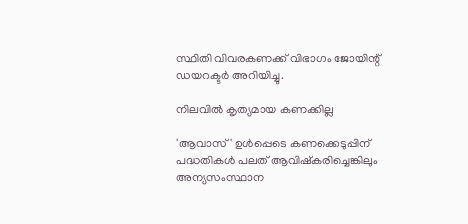സ്ഥിതി വിവരകണക്ക് വിഭാഗം ജോയിന്റ് ഡയറക്ടർ അറിയിച്ചു.

നിലവിൽ കൃത്യമായ കണക്കില്ല

'ആവാസ്' ഉൾപ്പെടെ കണക്കെടുപ്പിന് പദ്ധതികൾ പലത് ആവിഷ്കരിച്ചെങ്കിലും അന്യസംസ്ഥാന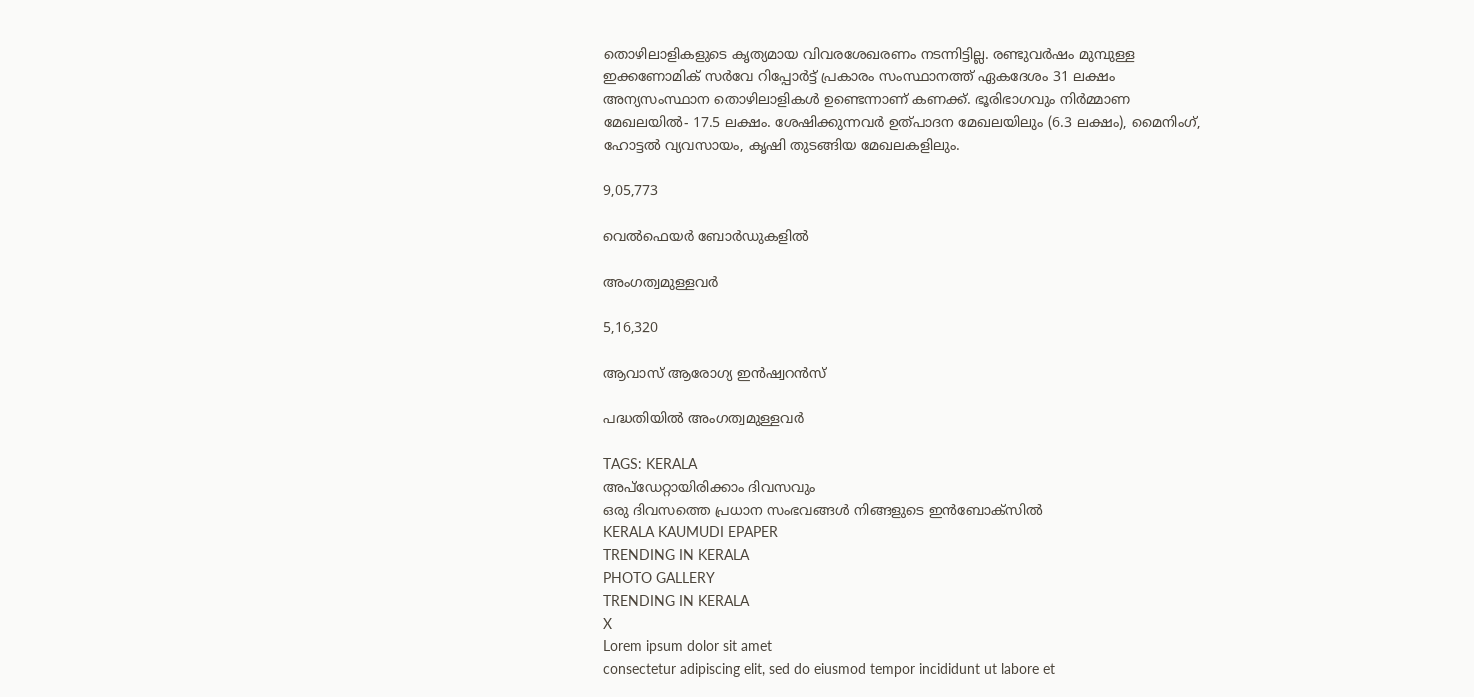തൊഴിലാളികളുടെ കൃത്യമായ വിവരശേഖരണം നടന്നിട്ടില്ല. രണ്ടുവർഷം മുമ്പുള്ള
ഇക്കണോമിക് സർവേ റിപ്പോർട്ട് പ്രകാരം സംസ്ഥാനത്ത് ഏകദേശം 31 ലക്ഷം അന്യസംസ്ഥാന തൊഴിലാളികൾ ഉണ്ടെന്നാണ് കണക്ക്. ഭൂരിഭാഗവും നിർമ്മാണ മേഖലയിൽ- 17.5 ലക്ഷം. ശേഷിക്കുന്നവർ ഉത്പാദന മേഖലയിലും (6.3 ലക്ഷം), മൈനിംഗ്, ഹോട്ടൽ വ്യവസായം, കൃഷി തുടങ്ങിയ മേഖലകളിലും.

9,05,773

വെൽഫെയർ ബോർഡുകളിൽ

അംഗത്വമുള്ളവർ

5,16,320

ആവാസ് ആരോഗ്യ ഇൻഷ്വറൻസ്

പദ്ധതിയിൽ അംഗത്വമുള്ളവർ

TAGS: KERALA
അപ്ഡേറ്റായിരിക്കാം ദിവസവും
ഒരു ദിവസത്തെ പ്രധാന സംഭവങ്ങൾ നിങ്ങളുടെ ഇൻബോക്സിൽ
KERALA KAUMUDI EPAPER
TRENDING IN KERALA
PHOTO GALLERY
TRENDING IN KERALA
X
Lorem ipsum dolor sit amet
consectetur adipiscing elit, sed do eiusmod tempor incididunt ut labore et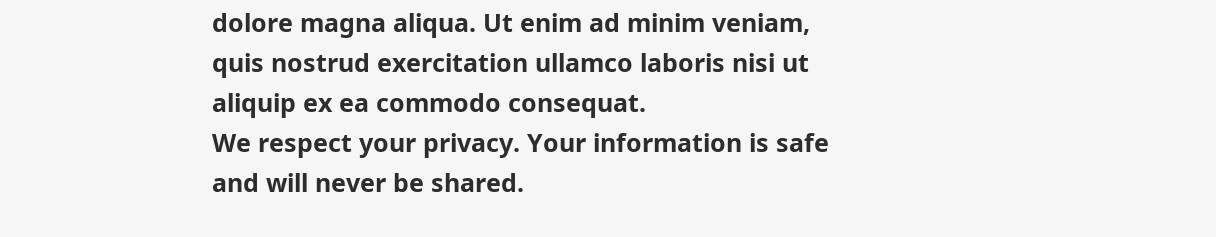dolore magna aliqua. Ut enim ad minim veniam, quis nostrud exercitation ullamco laboris nisi ut aliquip ex ea commodo consequat.
We respect your privacy. Your information is safe and will never be shared.